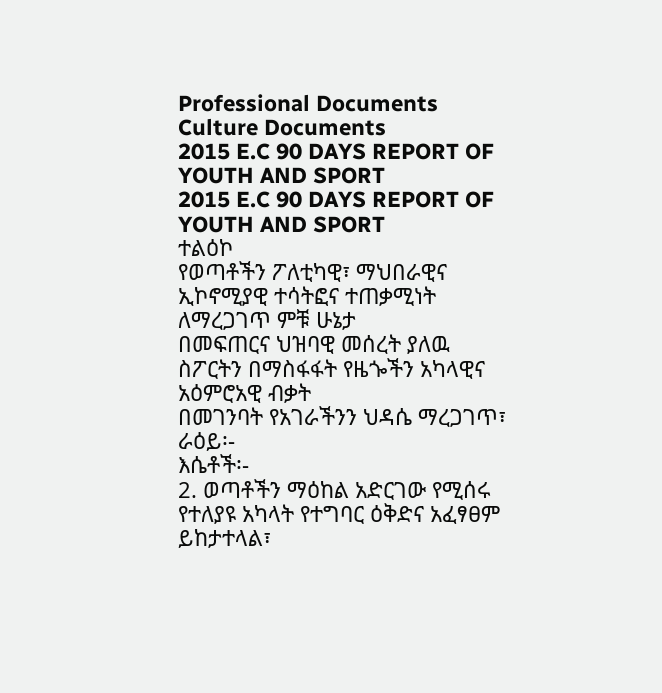Professional Documents
Culture Documents
2015 E.C 90 DAYS REPORT OF YOUTH AND SPORT
2015 E.C 90 DAYS REPORT OF YOUTH AND SPORT
ተልዕኮ
የወጣቶችን ፖለቲካዊ፣ ማህበራዊና ኢኮኖሚያዊ ተሳትፎና ተጠቃሚነት ለማረጋገጥ ምቹ ሁኔታ
በመፍጠርና ህዝባዊ መሰረት ያለዉ ስፖርትን በማስፋፋት የዜጐችን አካላዊና አዕምሮአዊ ብቃት
በመገንባት የአገራችንን ህዳሴ ማረጋገጥ፣
ራዕይ፡-
እሴቶች፡-
2. ወጣቶችን ማዕከል አድርገው የሚሰሩ የተለያዩ አካላት የተግባር ዕቅድና አፈፃፀም ይከታተላል፣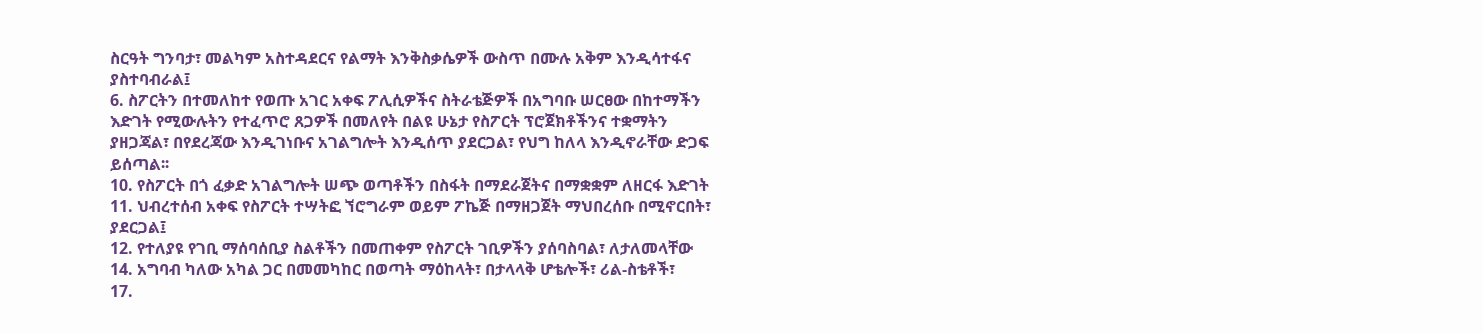ስርዓት ግንባታ፣ መልካም አስተዳደርና የልማት እንቅስቃሴዎች ውስጥ በሙሉ አቅም እንዲሳተፋና
ያስተባብራል፤
6. ስፖርትን በተመለከተ የወጡ አገር አቀፍ ፖሊሲዎችና ስትራቴጅዎች በአግባቡ ሠርፀው በከተማችን
እድገት የሚውሉትን የተፈጥሮ ጸጋዎች በመለየት በልዩ ሁኔታ የስፖርት ፕሮጀክቶችንና ተቋማትን
ያዘጋጃል፣ በየደረጃው እንዲገነቡና አገልግሎት እንዲሰጥ ያደርጋል፣ የህግ ከለላ እንዲኖራቸው ድጋፍ
ይሰጣል፡፡
10. የስፖርት በጎ ፈቃድ አገልግሎት ሠጭ ወጣቶችን በስፋት በማደራጀትና በማቋቋም ለዘርፋ እድገት
11. ህብረተሰብ አቀፍ የስፖርት ተሣትፎ ኘሮግራም ወይም ፖኬጅ በማዘጋጀት ማህበረሰቡ በሚኖርበት፣
ያደርጋል፤
12. የተለያዩ የገቢ ማሰባሰቢያ ስልቶችን በመጠቀም የስፖርት ገቢዎችን ያሰባስባል፣ ለታለመላቸው
14. አግባብ ካለው አካል ጋር በመመካከር በወጣት ማዕከላት፣ በታላላቅ ሆቴሎች፣ ሪል-ስቴቶች፣
17.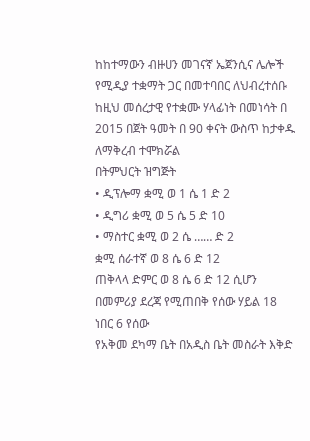ከከተማውን ብዙሀን መገናኛ ኤጀንሲና ሌሎች የሚዲያ ተቋማት ጋር በመተባበር ለህብረተሰቡ
ከዚህ መሰረታዊ የተቋሙ ሃላፊነት በመነሳት በ 2015 በጀት ዓመት በ 90 ቀናት ውስጥ ከታቀዱ
ለማቅረብ ተሞክሯል
በትምህርት ዝግጅት
• ዲፕሎማ ቋሚ ወ 1 ሴ 1 ድ 2
• ዲግሪ ቋሚ ወ 5 ሴ 5 ድ 10
• ማስተር ቋሚ ወ 2 ሴ …… ድ 2
ቋሚ ሰራተኛ ወ 8 ሴ 6 ድ 12
ጠቅላላ ድምር ወ 8 ሴ 6 ድ 12 ሲሆን በመምሪያ ደረጃ የሚጠበቅ የሰው ሃይል 18 ነበር 6 የሰው
የአቅመ ደካማ ቤት በአዲስ ቤት መስራት እቅድ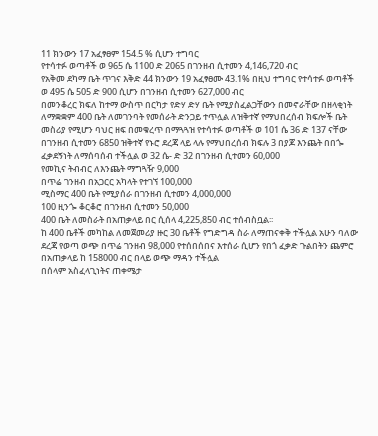11 ክንውን 17 አፈፃፀም 154.5 % ሲሆን ተግባር
የተሳተፉ ወጣቶች ወ 965 ሴ 1100 ድ 2065 በገንዘብ ሲተመን 4,146,720 ብር
የአቅመ ደካማ ቤት ጥገና እቅድ 44 ክንውን 19 አፈፃፀሙ 43.1% በዚህ ተግባር የተሳተፉ ወጣቶች
ወ 495 ሴ 505 ድ 900 ሲሆን በገንዘብ ሲተመን 627,000 ብር
በመንቆረር ክፍለ ከተማ ውስጥ በርካታ የድሃ ድሃ ቤት የሚያስፈልጋቸውን በመኖራቸው በዘላቂነት
ለማቋቋም 400 ቤት ለመገንባት የመሰራት ድንጋይ ተጥሏል ለዝቅተኛ የማህበረሰብ ክፍሎች ቤት
መስሪያ የሚሆን ባህር ዘፍ በመቁረጥ በማጓጓዝ የተሳተፉ ወጣቶች ወ 101 ሴ 36 ድ 137 ናቸው
በገንዘብ ሲተመን 6850 ዝቅተኛ የኑሮ ደረጃ ላይ ላሉ የማህበረሰብ ክፍሉ 3 በያጆ እንጨት በበጐ
ፈቃደኝነት ለማሰባሰብ ተችሏል ወ 32 ሴ- ድ 32 በገንዘብ ሲተመን 60,000
የመኪና ትብብር ለእንጨት ማግጓዥ 9,000
በጥሬ ገንዘብ በአጋርር አካላት የተገኘ 100,000
ሚስማር 400 ቤት የሚያሰራ በገንዘብ ሲተመን 4,000,000
100 ዚንጐ ቆርቆሮ በገንዘብ ሲተመን 50,000
400 ቤት ለመስራት በአጠቃላይ በር ሲሰላ 4,225,850 ብር ተሰብስቧል፡፡
ከ 400 ቤቶች መካከል ለመጀመሪያ ዙር 30 ቤቶች የግድግዳ ስራ ለማጠናቀቅ ተችሏል አሁን ባለው
ደረጃ የወጣ ወጭ በጥሬ ገንዘብ 98,000 የተሰበሰበና እተሰራ ሲሆን የበጎ ፈቃድ ጉልበትን ጨምሮ
በአጠቃላይ ከ 158000 ብር በላይ ወጭ ማዳን ተችሏል
በሰላም አስፈላጊነትና ጠቀሜታ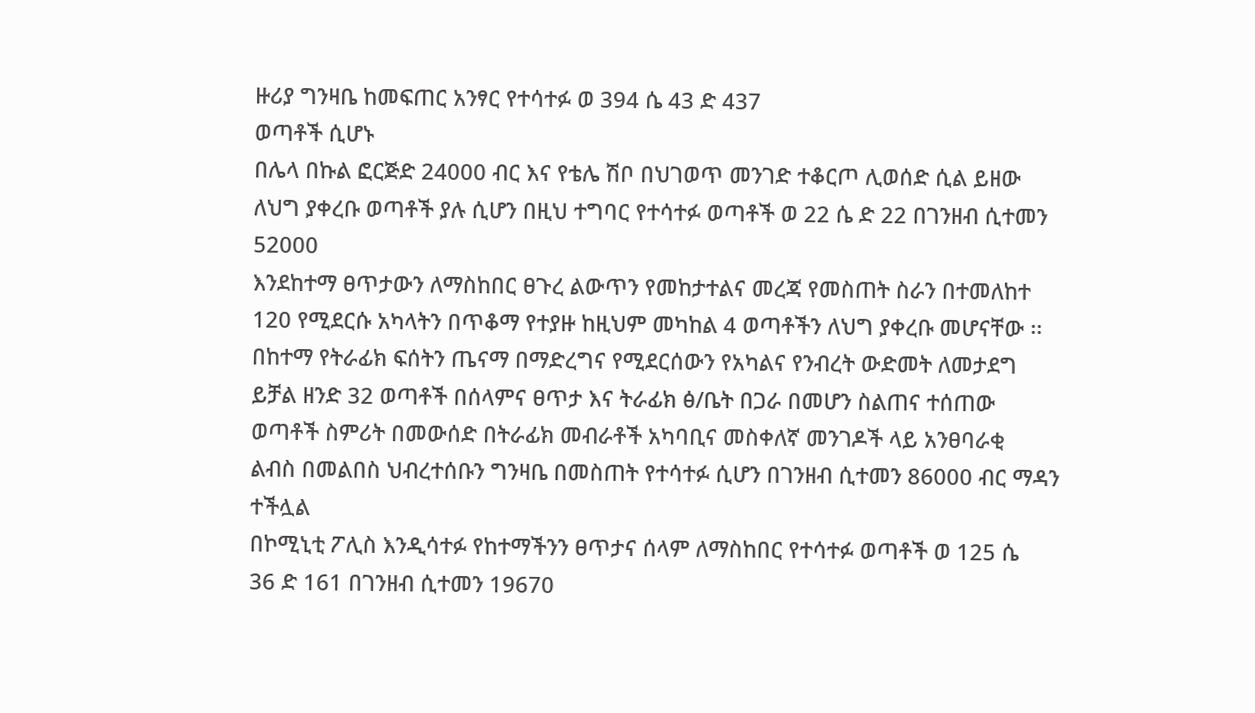ዙሪያ ግንዛቤ ከመፍጠር አንፃር የተሳተፉ ወ 394 ሴ 43 ድ 437
ወጣቶች ሲሆኑ
በሌላ በኩል ፎርጅድ 24000 ብር እና የቴሌ ሽቦ በህገወጥ መንገድ ተቆርጦ ሊወሰድ ሲል ይዘው
ለህግ ያቀረቡ ወጣቶች ያሉ ሲሆን በዚህ ተግባር የተሳተፉ ወጣቶች ወ 22 ሴ ድ 22 በገንዘብ ሲተመን
52000
እንደከተማ ፀጥታውን ለማስከበር ፀጉረ ልውጥን የመከታተልና መረጃ የመስጠት ስራን በተመለከተ
120 የሚደርሱ አካላትን በጥቆማ የተያዙ ከዚህም መካከል 4 ወጣቶችን ለህግ ያቀረቡ መሆናቸው ፡፡
በከተማ የትራፊክ ፍሰትን ጤናማ በማድረግና የሚደርሰውን የአካልና የንብረት ውድመት ለመታደግ
ይቻል ዘንድ 32 ወጣቶች በሰላምና ፀጥታ እና ትራፊክ ፅ/ቤት በጋራ በመሆን ስልጠና ተሰጠው
ወጣቶች ስምሪት በመውሰድ በትራፊክ መብራቶች አካባቢና መስቀለኛ መንገዶች ላይ አንፀባራቂ
ልብስ በመልበስ ህብረተሰቡን ግንዛቤ በመስጠት የተሳተፉ ሲሆን በገንዘብ ሲተመን 86000 ብር ማዳን
ተችሏል
በኮሚኒቲ ፖሊስ እንዲሳተፉ የከተማችንን ፀጥታና ሰላም ለማስከበር የተሳተፉ ወጣቶች ወ 125 ሴ
36 ድ 161 በገንዘብ ሲተመን 19670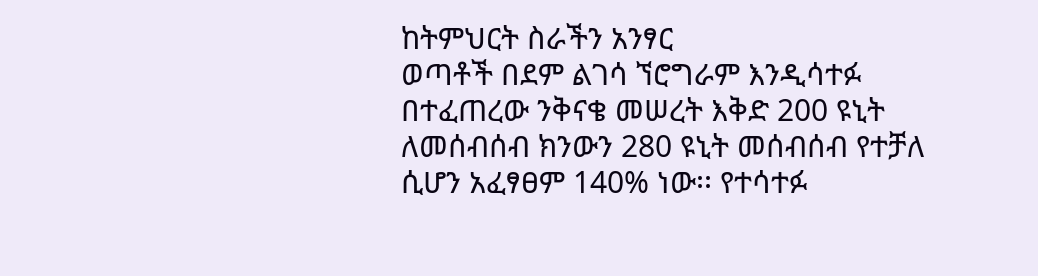ከትምህርት ስራችን አንፃር
ወጣቶች በደም ልገሳ ኘሮግራም እንዲሳተፉ በተፈጠረው ንቅናቄ መሠረት እቅድ 200 ዩኒት
ለመሰብሰብ ክንውን 280 ዩኒት መሰብሰብ የተቻለ ሲሆን አፈፃፀም 140% ነው፡፡ የተሳተፉ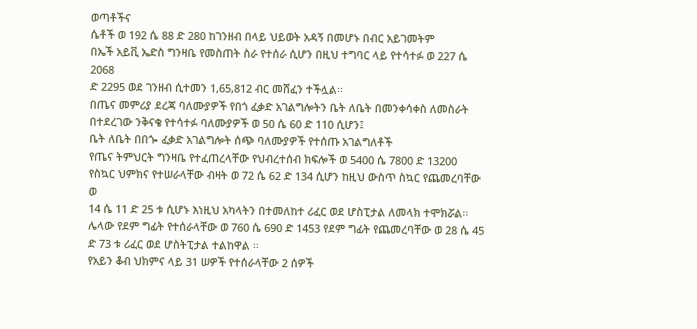ወጣቶችና
ሴቶች ወ 192 ሴ 88 ድ 280 ከገንዘብ በላይ ህይወት አዳኝ በመሆኑ በብር አይገመትም
በኤች አይቪ ኤድስ ግንዛቤ የመስጠት ስራ የተሰራ ሲሆን በዚህ ተግባር ላይ የተሳተፉ ወ 227 ሴ 2068
ድ 2295 ወደ ገንዘብ ሲተመን 1,65,812 ብር መሸፈን ተችሏል፡፡
በጤና መምሪያ ደረጃ ባለሙያዎች የበጎ ፈቃድ አገልግሎትን ቤት ለቤት በመንቀሳቀስ ለመስራት
በተደረገው ንቅናቄ የተሳተፉ ባለሙያዎች ወ 50 ሴ 60 ድ 110 ሲሆን፤
ቤት ለቤት በበጐ ፈቃድ አገልግሎት ሰጭ ባለሙያዎች የተሰጡ አገልግለቶች
የጤና ትምህርት ግንዛቤ የተፈጠረላቸው የህብረተሰብ ክፍሎች ወ 5400 ሴ 7800 ድ 13200
የስኳር ህምክና የተሠራላቸው ብዛት ወ 72 ሴ 62 ድ 134 ሲሆን ከዚህ ውስጥ ስኳር የጨመረባቸው ወ
14 ሴ 11 ድ 25 ቱ ሲሆኑ እነዚህ አካላትን በተመለከተ ሪፈር ወደ ሆስፒታል ለመላክ ተሞክሯል፡፡
ሌላው የደም ግፊት የተሰራላቸው ወ 760 ሴ 690 ድ 1453 የደም ግፊት የጨመረባቸው ወ 28 ሴ 45
ድ 73 ቱ ሪፈር ወደ ሆስትፒታል ተልከዋል ፡፡
የአይን ቆብ ህክምና ላይ 31 ሠዎች የተሰራላቸው 2 ሰዎች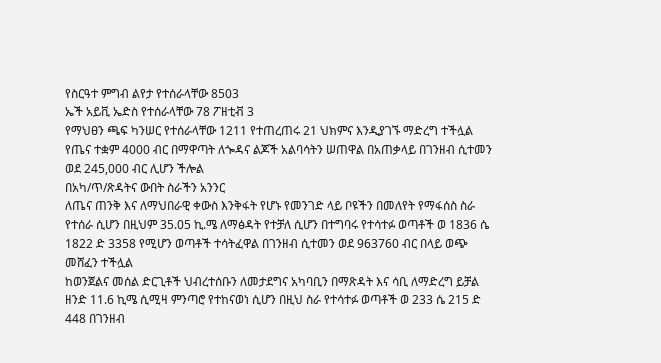የስርዓተ ምግብ ልየታ የተሰራላቸው 8503
ኤች አይቪ ኤድስ የተሰራላቸው 78 ፖዘቲቭ 3
የማህፀን ጫፍ ካንሠር የተሰራላቸው 1211 የተጠረጠሩ 21 ህክምና እንዲያገኙ ማድረግ ተችሏል
የጤና ተቋም 4000 ብር በማዋጣት ለጐዳና ልጆች አልባሳትን ሠጠዋል በአጠቃላይ በገንዘብ ሲተመን
ወደ 245,000 ብር ሊሆን ችሎል
በአካ/ጥ/ጽዳትና ውበት ስራችን አንንር
ለጤና ጠንቅ እና ለማህበራዊ ቀውስ እንቅፋት የሆኑ የመንገድ ላይ ቦዩችን በመለየት የማፋሰስ ስራ
የተሰራ ሲሆን በዚህም 35.05 ኪ.ሜ ለማፅዳት የተቻለ ሲሆን በተግባሩ የተሳተፉ ወጣቶች ወ 1836 ሴ
1822 ድ 3358 የሚሆን ወጣቶች ተሳትፈዋል በገንዘብ ሲተመን ወደ 963760 ብር በላይ ወጭ
መሸፈን ተችሏል
ከወንጀልና መሰል ድርጊቶች ህብረተሰቡን ለመታደግና አካባቢን በማጽዳት እና ሳቢ ለማድረግ ይቻል
ዘንድ 11.6 ኪሜ ሲሚዛ ምንጣሮ የተከናወነ ሲሆን በዚህ ስራ የተሳተፉ ወጣቶች ወ 233 ሴ 215 ድ
448 በገንዘብ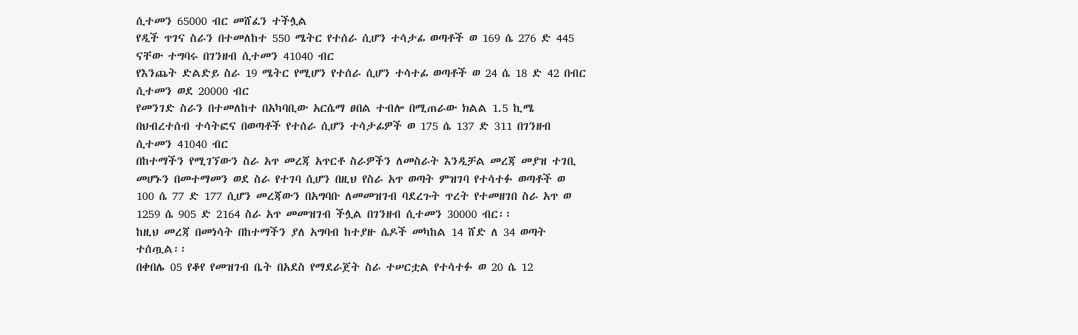ሲተመን 65000 ብር መሸፈን ተችሏል
የዲች ጥገና ስራን በተመለከተ 550 ሜትር የተሰራ ሲሆን ተሳታፊ ወጣቶች ወ 169 ሴ 276 ድ 445
ናቸው ተግባሩ በገንዘብ ሲተመን 41040 ብር
የእንጨት ድልድይ ስራ 19 ሜትር የሚሆን የተሰራ ሲሆን ተሳተፊ ወጣቶች ወ 24 ሴ 18 ድ 42 በብር
ሲተመን ወደ 20000 ብር
የመንገድ ስራን በተመለከተ በአካባቢው አርሴማ ፀበል ተብሎ በሚጠራው ክልል 1.5 ኪሜ
በህብረተሰብ ተሳትፎና በወጣቶች የተሰራ ሲሆን ተሳታፊዎች ወ 175 ሴ 137 ድ 311 በገንዘብ
ሲተመን 41040 ብር
በከተማችን የሚገኘውን ስራ አጥ መረጃ አጥርቶ ስራዎችን ለመስራት እንዲቻል መረጃ መያዝ ተገቢ
መሆኑን በመተማመን ወደ ስራ የተገባ ሲሆን በዚህ የስራ አጥ ወጣት ምዝገባ የተሳተፉ ወጣቶች ወ
100 ሴ 77 ድ 177 ሲሆን መረጃውን በአግባቡ ለመመዝገብ ባደረጉት ጥረት የተመዘገበ ስራ አጥ ወ
1259 ሴ 905 ድ 2164 ስራ አጥ መመዝገብ ችሏል በገንዘብ ሲተመን 30000 ብር፡፡
ከዚህ መረጃ በመነሳት በከተማችን ያለ አግባብ ከተያዙ ሴዶች መካከል 14 ሸድ ለ 34 ወጣት
ተሰጧል፡፡
በቀበሌ 05 የቆየ የመዝገብ ቤት በአደስ የማደራጀት ስራ ተሠርቷል የተሳተፉ ወ 20 ሴ 12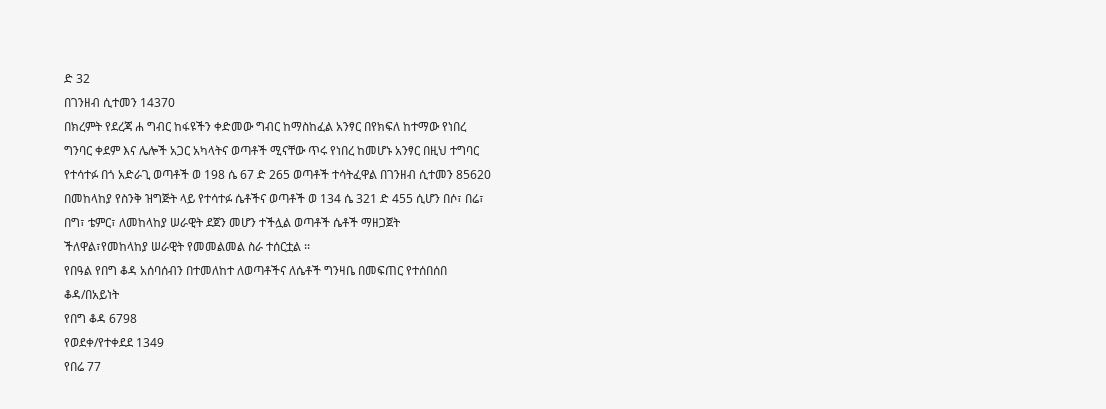ድ 32
በገንዘብ ሲተመን 14370
በክረምት የደረጃ ሐ ግብር ከፋዩችን ቀድመው ግብር ከማስከፈል አንፃር በየክፍለ ከተማው የነበረ
ግንባር ቀደም እና ሌሎች አጋር አካላትና ወጣቶች ሚናቸው ጥሩ የነበረ ከመሆኑ አንፃር በዚህ ተግባር
የተሳተፉ በጎ አድራጊ ወጣቶች ወ 198 ሴ 67 ድ 265 ወጣቶች ተሳትፈዋል በገንዘብ ሲተመን 85620
በመከላከያ የስንቅ ዝግጅት ላይ የተሳተፉ ሴቶችና ወጣቶች ወ 134 ሴ 321 ድ 455 ሲሆን በሶ፣ በሬ፣
በግ፣ ቴምር፣ ለመከላከያ ሠራዊት ደጀን መሆን ተችሏል ወጣቶች ሴቶች ማዘጋጀት
ችለዋል፣የመከላከያ ሠራዊት የመመልመል ስራ ተሰርቷል ፡፡
የበዓል የበግ ቆዳ አሰባሰብን በተመለከተ ለወጣቶችና ለሴቶች ግንዛቤ በመፍጠር የተሰበሰበ
ቆዳ/በአይነት
የበግ ቆዳ 6798
የወደቀ/የተቀደደ 1349
የበሬ 77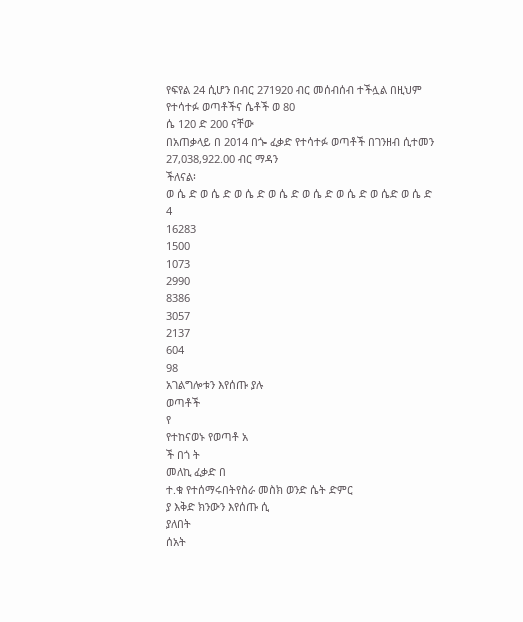የፍየል 24 ሲሆን በብር 271920 ብር መሰብሰብ ተችሏል በዚህም የተሳተፉ ወጣቶችና ሴቶች ወ 80
ሴ 120 ድ 200 ናቸው
በአጠቃላይ በ 2014 በጐ ፈቃድ የተሳተፉ ወጣቶች በገንዘብ ሲተመን 27,038,922.00 ብር ማዳን
ችለናል፡
ወ ሴ ድ ወ ሴ ድ ወ ሴ ድ ወ ሴ ድ ወ ሴ ድ ወ ሴ ድ ወ ሴድ ወ ሴ ድ
4
16283
1500
1073
2990
8386
3057
2137
604
98
አገልግሎቱን እየሰጡ ያሉ
ወጣቶች
የ
የተከናወኑ የወጣቶ አ
ች በጎ ት
መለኪ ፈቃድ በ
ተ.ቁ የተሰማሩበትየስራ መስክ ወንድ ሴት ድምር
ያ እቅድ ክንውን እየሰጡ ሲ
ያለበት
ሰአት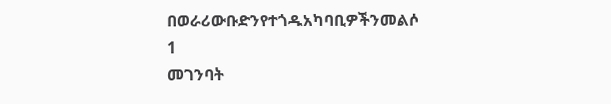በወራሪውቡድንየተጎዱአካባቢዎችንመልሶ
1
መገንባት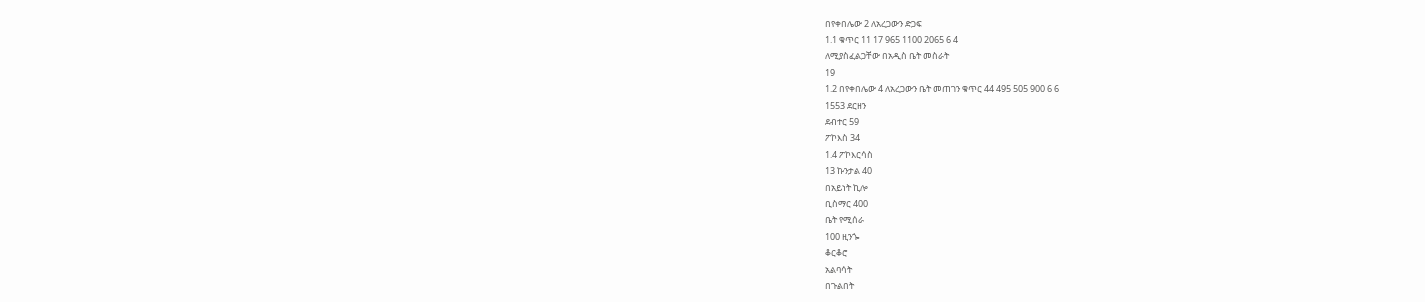በየቀበሌው 2 ለአረጋውን ድጋፍ
1.1 ቁጥር 11 17 965 1100 2065 6 4
ለሚያስፈልጋቸው በአዲስ ቤት መስራት
19
1.2 በየቀበሌው 4 ለአረጋውን ቤት መጠገን ቁጥር 44 495 505 900 6 6
1553 ደርዘን
ደብተር 59
ፖኮእስ 34
1.4 ፖኮእርሳስ
13 ኩንታል 40
በአይነት ኪሎ
ቢስማር 400
ቤት የሚሰራ
100 ዚንጐ
ቆርቆሮ
አልባሳት
በጉልበት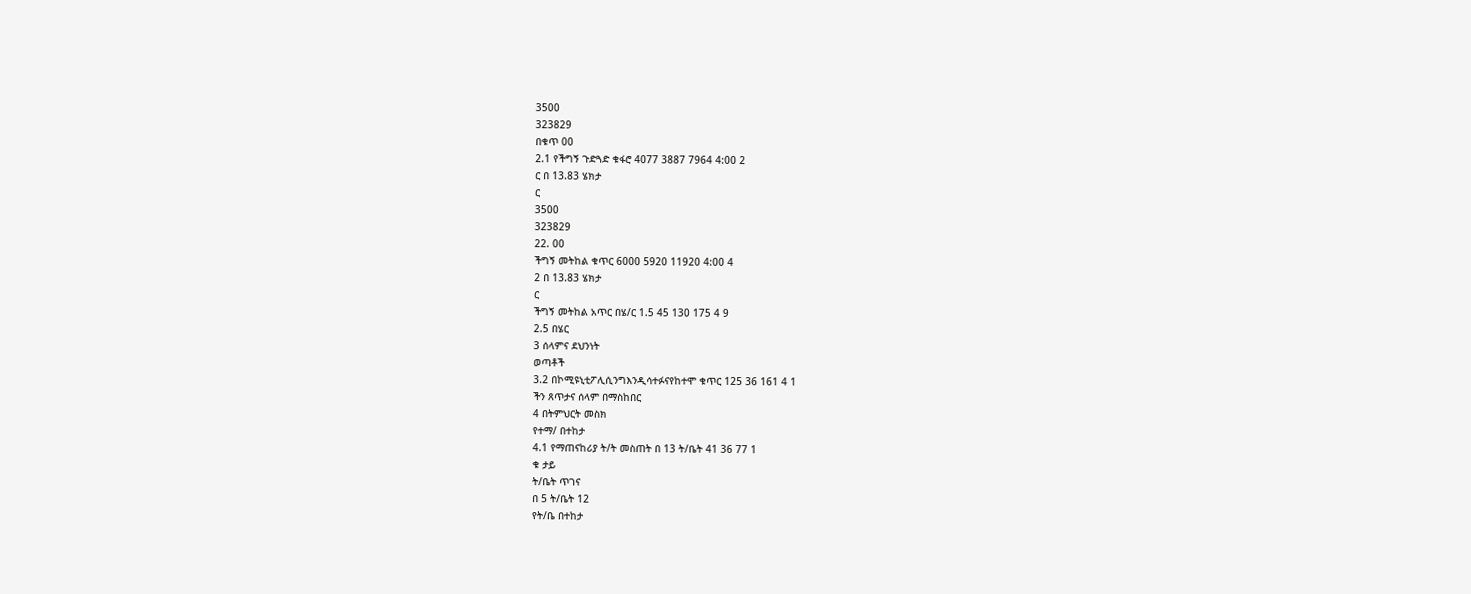3500
323829
በቁጥ 00
2.1 የችግኝ ጉድጓድ ቁፋሮ 4077 3887 7964 4:00 2
ር በ 13.83 ሄክታ
ር
3500
323829
22. 00
ችግኝ መትከል ቁጥር 6000 5920 11920 4:00 4
2 በ 13.83 ሄክታ
ር
ችግኝ መትከል አጥር በሄ/ር 1.5 45 130 175 4 9
2.5 በሄር
3 ሰላምና ደህንነት
ወጣቶች
3.2 በኮሚዩኒቲፖሊሲንግእንዲሳተፉናየከተሞ ቁጥር 125 36 161 4 1
ችን ጸጥታና ሰላም በማስከበር
4 በትምህርት መስክ
የተማ/ በተከታ
4.1 የማጠናከሪያ ት/ት መስጠት በ 13 ት/ቤት 41 36 77 1
ቁ ታይ
ት/ቤት ጥገና
በ 5 ት/ቤት 12
የት/ቤ በተከታ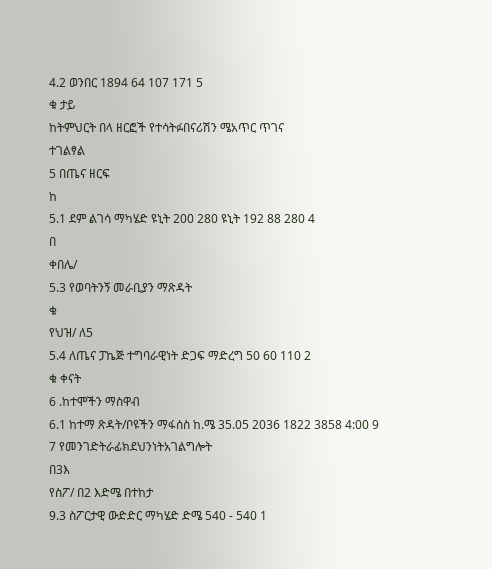4.2 ወንበር 1894 64 107 171 5
ቁ ታይ
ከትምህርት በላ ዘርፎች የተሳትፉበናሪሽን ሜአጥር ጥገና
ተገልፃል
5 በጤና ዘርፍ
ከ
5.1 ደም ልገሳ ማካሄድ ዩኒት 200 280 ዩኒት 192 88 280 4
በ
ቀበሌ/
5.3 የወባትንኝ መራቢያን ማጽዳት
ቁ
የህዝ/ ለ5
5.4 ለጤና ፓኬጅ ተግባራዊነት ድጋፍ ማድረግ 50 60 110 2
ቁ ቀናት
6 .ከተሞችን ማስዋብ
6.1 ከተማ ጽዳት/ቦዩችን ማፋሰስ ከ.ሜ 35.05 2036 1822 3858 4:00 9
7 የመንገድትራፊክደህንነትአገልግሎት
በ3እ
የስፖ/ በ2 እድሜ በተከታ
9.3 ስፖርታዊ ውድድር ማካሄድ ድሜ 540 - 540 1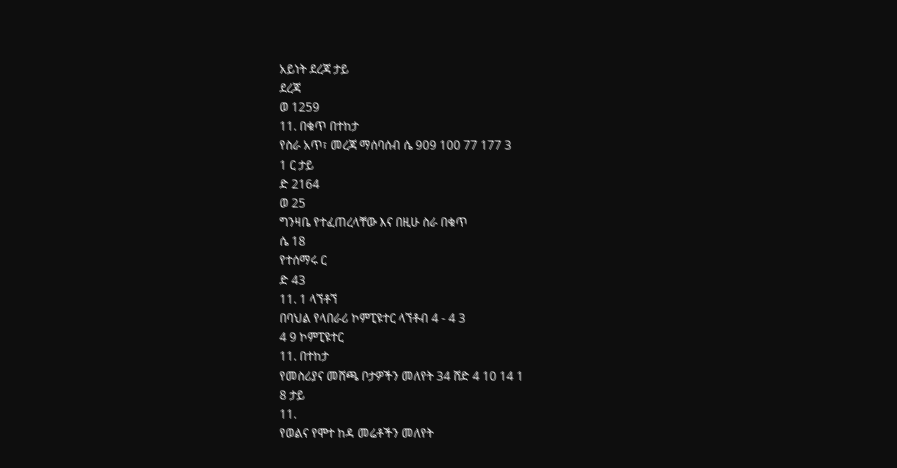አይነት ደረጃ ታይ
ደረጃ
ወ 1259
11. በቁጥ በተከታ
የስራ አጥ፣ መረጃ ማሰባሰብ ሴ 909 100 77 177 3
1 ር ታይ
ድ 2164
ወ 25
ግንዛቤ የተፈጠረላቸው እና በዚሁ ስራ በቁጥ
ሴ 18
የተሰማሩ ር
ድ 43
11. 1 ላኘቶኘ
በባህል የላበራሪ ኮምፒዩተር ላኘቶብ 4 - 4 3
4 9 ኮምፒዩተር
11. በተከታ
የመስሪያና መሸጫ ቦታዎችን መለየት 34 ሸድ 4 10 14 1
8 ታይ
11.
የወልና የሞተ ከዳ መሬቶችን መለየት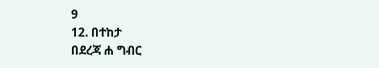9
12. በተከታ
በደረጃ ሐ ግብር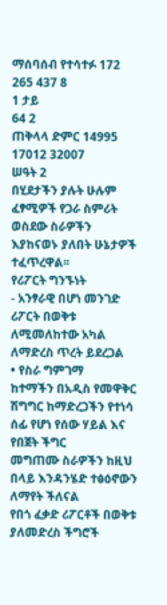ማሰባሰብ የተሳተፉ 172 265 437 8
1 ታይ
64 2
ጠቅላላ ድምር 14995 17012 32007
ሠዓት 2
በሂደታችን ያሉት ሁሉም ፈፃሚዎች የጋራ ስምሪት ወስደው ስራዎችን እያከናወኑ ያለበት ሁኔታዎች
ተፈጥረዋል፡፡
የሪፖርት ግንኙነት
- አንፃራዊ በሆነ መንገድ ሪፖርት በወቅቱ ለሚመለከተው አካል ለማድረስ ጥረት ይደረጋል
• የስራ ግምገማ
ከተማችን በአዲስ የመዋቅር ሽግግር ከማድረጋችን የተነሳ ሰፊ የሆነ የሰው ሃይል እና የበጀት ችግር
መግጠሙ ስራዎችን ከዚህ በላይ እንዳንሄድ ተፅዕኖውን ለማየት ችለናል
የበጎ ፈቃድ ሪፖርቶች በወቅቱ ያለመድረስ ችግሮች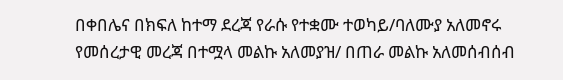በቀበሌና በክፍለ ከተማ ደረጃ የራሱ የተቋሙ ተወካይ/ባለሙያ አለመኖሩ
የመሰረታዊ መረጃ በተሟላ መልኩ አለመያዝ/ በጠራ መልኩ አለመሰብሰብ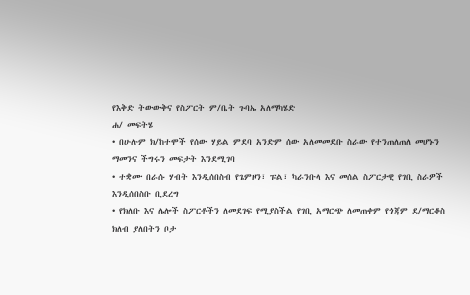የእቅድ ትውውቅና የስፖርት ም/ቤት ጉባኤ አለማካሄድ
ሐ/ መፍትሄ
• በሁሉም ክ/ከተሞች የሰው ሃይል ምደባ አንድም ሰው አለመመደቡ ስራው የተንጠለጠለ መሆኑን
ማመንና ችግሩን መፍታት እንደሚገባ
• ተቋሙ በራሱ ሃብት እንዲሰበስብ የጌምዞን፣ ፑል፣ ካራንቡላ እና መሰል ስፖርታዊ የገቢ ስራዎች
እንዲሰበስቡ ቢደረግ
• የክለቡ እና ሌሎች ስፖርቶችን ለመደገፍ የሚያስችል የገቢ አማርጭ ለመጠቀም የጎጃም ደ/ማርቆስ
ክለብ ያለበትን ቦታ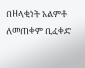በዘላቂነት አልምቶ ለመጠቀም ቢፈቀድ